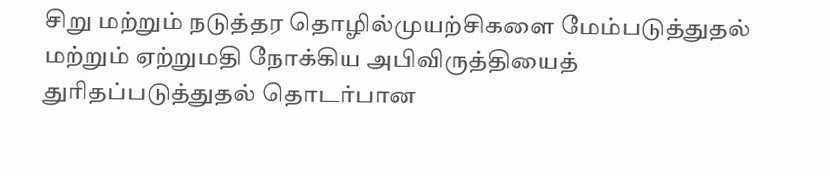சிறு மற்றும் நடுத்தர தொழில்முயற்சிகளை மேம்படுத்துதல் மற்றும் ஏற்றுமதி நோக்கிய அபிவிருத்தியைத் துரிதப்படுத்துதல் தொடர்பான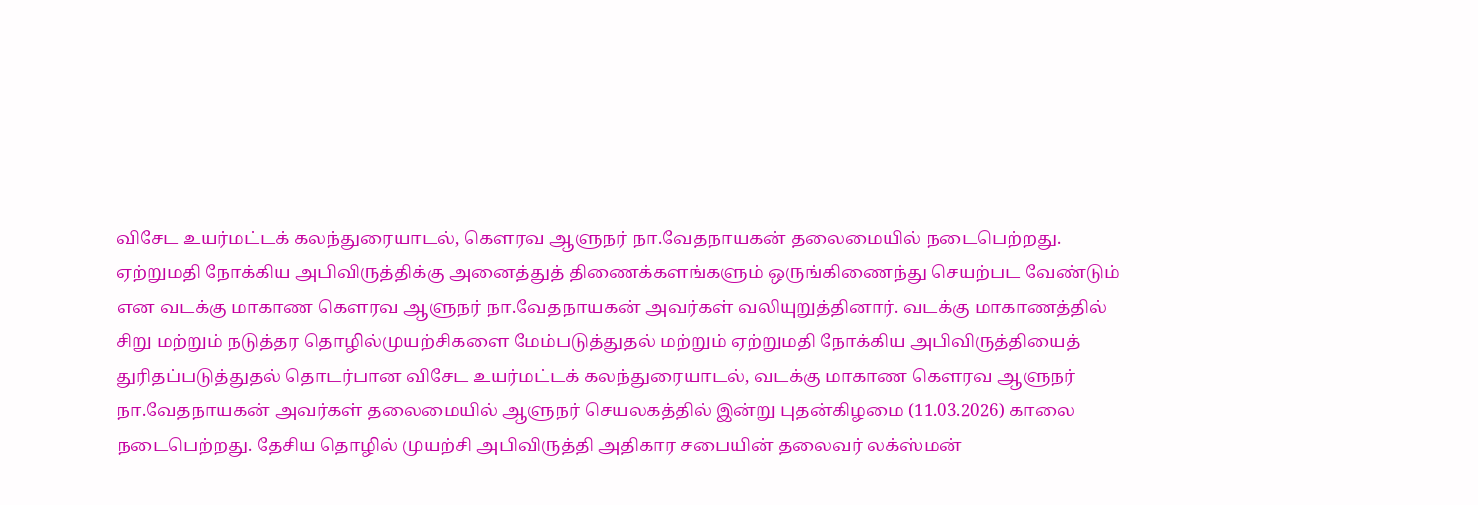விசேட உயர்மட்டக் கலந்துரையாடல், கௌரவ ஆளுநர் நா.வேதநாயகன் தலைமையில் நடைபெற்றது.
ஏற்றுமதி நோக்கிய அபிவிருத்திக்கு அனைத்துத் திணைக்களங்களும் ஒருங்கிணைந்து செயற்பட வேண்டும் என வடக்கு மாகாண கௌரவ ஆளுநர் நா.வேதநாயகன் அவர்கள் வலியுறுத்தினார். வடக்கு மாகாணத்தில் சிறு மற்றும் நடுத்தர தொழில்முயற்சிகளை மேம்படுத்துதல் மற்றும் ஏற்றுமதி நோக்கிய அபிவிருத்தியைத் துரிதப்படுத்துதல் தொடர்பான விசேட உயர்மட்டக் கலந்துரையாடல், வடக்கு மாகாண கௌரவ ஆளுநர் நா.வேதநாயகன் அவர்கள் தலைமையில் ஆளுநர் செயலகத்தில் இன்று புதன்கிழமை (11.03.2026) காலை நடைபெற்றது. தேசிய தொழில் முயற்சி அபிவிருத்தி அதிகார சபையின் தலைவர் லக்ஸ்மன்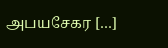அபயசேகர […]